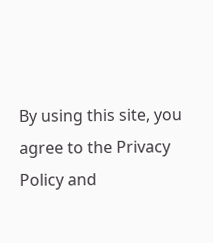By using this site, you agree to the Privacy Policy and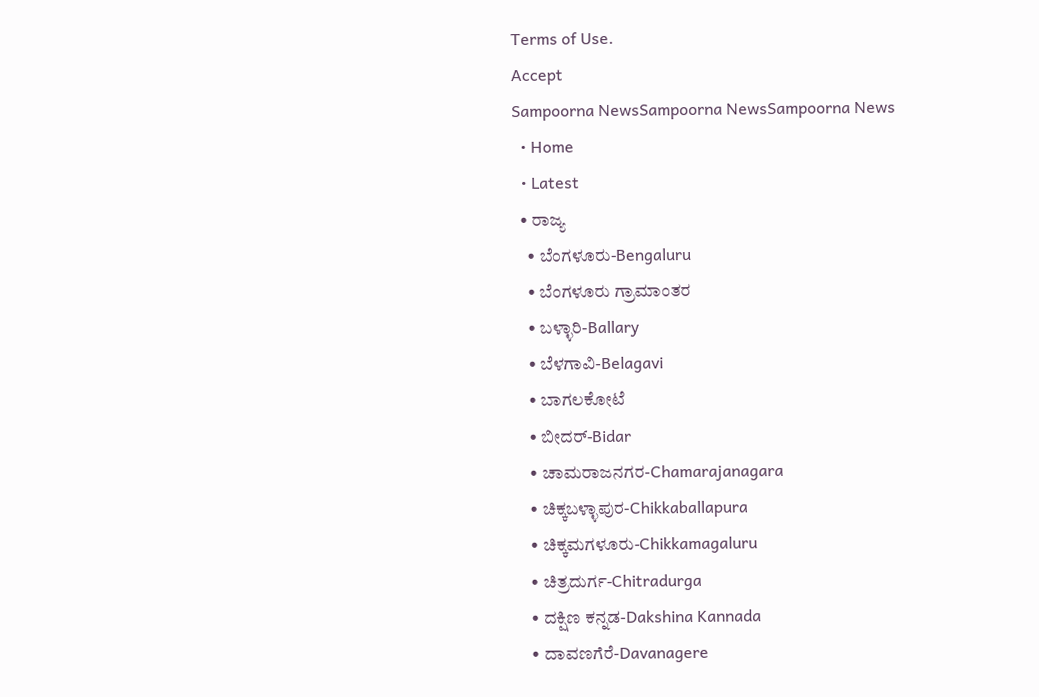Terms of Use.
Accept
Sampoorna NewsSampoorna NewsSampoorna News
  • Home
  • Latest
  • ರಾಜ್ಯ
    • ಬೆಂಗಳೂರು-Bengaluru
    • ಬೆಂಗಳೂರು ಗ್ರಾಮಾಂತರ
    • ಬಳ್ಳಾರಿ-Ballary
    • ಬೆಳಗಾವಿ-Belagavi
    • ಬಾಗಲಕೋಟೆ
    • ಬೀದರ್-Bidar
    • ಚಾಮರಾಜನಗರ-Chamarajanagara
    • ಚಿಕ್ಕಬಳ್ಳಾಪುರ-Chikkaballapura
    • ಚಿಕ್ಕಮಗಳೂರು-Chikkamagaluru
    • ಚಿತ್ರದುರ್ಗ-Chitradurga
    • ದಕ್ಷಿಣ ಕನ್ನಡ-Dakshina Kannada
    • ದಾವಣಗೆರೆ-Davanagere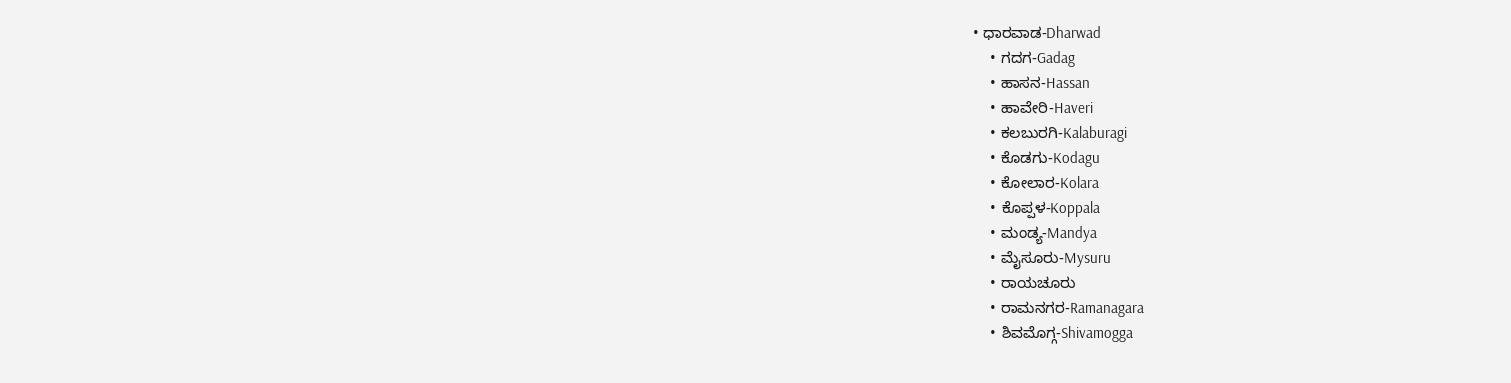• ಧಾರವಾಡ-Dharwad
    • ಗದಗ-Gadag
    • ಹಾಸನ-Hassan
    • ಹಾವೇರಿ-Haveri
    • ಕಲಬುರಗಿ-Kalaburagi
    • ಕೊಡಗು-Kodagu
    • ಕೋಲಾರ-Kolara
    • ಕೊಪ್ಪಳ-Koppala
    • ಮಂಡ್ಯ-Mandya
    • ಮೈಸೂರು-Mysuru
    • ರಾಯಚೂರು
    • ರಾಮನಗರ-Ramanagara
    • ಶಿವಮೊಗ್ಗ-Shivamogga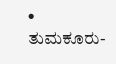• ತುಮಕೂರು-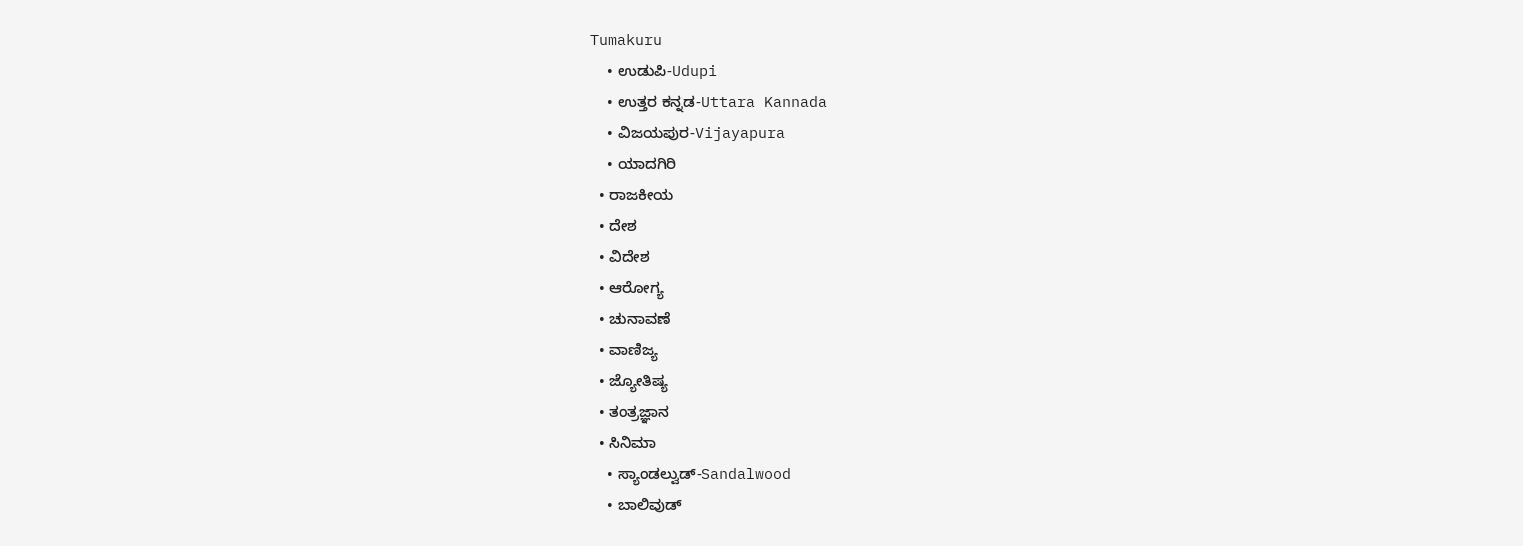Tumakuru
    • ಉಡುಪಿ-Udupi
    • ಉತ್ತರ ಕನ್ನಡ-Uttara Kannada
    • ವಿಜಯಪುರ-Vijayapura
    • ಯಾದಗಿರಿ
  • ರಾಜಕೀಯ
  • ದೇಶ
  • ವಿದೇಶ
  • ಆರೋಗ್ಯ
  • ಚುನಾವಣೆ
  • ವಾಣಿಜ್ಯ
  • ಜ್ಯೋತಿಷ್ಯ
  • ತಂತ್ರಜ್ಞಾನ
  • ಸಿನಿಮಾ
    • ಸ್ಯಾಂಡಲ್ವುಡ್-Sandalwood
    • ಬಾಲಿವುಡ್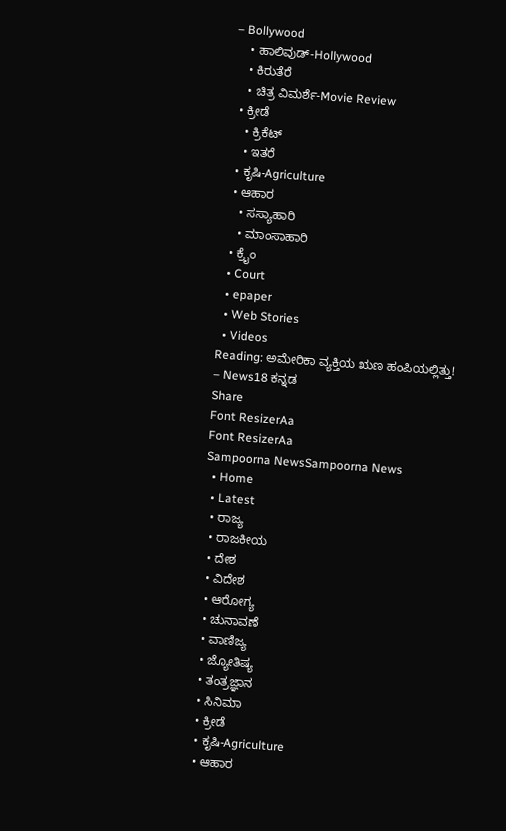– Bollywood
    • ಹಾಲಿವುಡ್-Hollywood
    • ಕಿರುತೆರೆ
    • ಚಿತ್ರ ವಿಮರ್ಶೆ-Movie Review
  • ಕ್ರೀಡೆ
    • ಕ್ರಿಕೆಟ್
    • ಇತರೆ
  • ಕೃಷಿ-Agriculture
  • ಆಹಾರ
    • ಸಸ್ಯಾಹಾರಿ
    • ಮಾಂಸಾಹಾರಿ
  • ಕ್ರೈಂ
  • Court
  • epaper
  • Web Stories
  • Videos
Reading: ಅಮೇರಿಕಾ ವ್ಯಕ್ತಿಯ ಋಣ ಹಂಪಿಯಲ್ಲಿತ್ತು! – News18 ಕನ್ನಡ
Share
Font ResizerAa
Font ResizerAa
Sampoorna NewsSampoorna News
  • Home
  • Latest
  • ರಾಜ್ಯ
  • ರಾಜಕೀಯ
  • ದೇಶ
  • ವಿದೇಶ
  • ಆರೋಗ್ಯ
  • ಚುನಾವಣೆ
  • ವಾಣಿಜ್ಯ
  • ಜ್ಯೋತಿಷ್ಯ
  • ತಂತ್ರಜ್ಞಾನ
  • ಸಿನಿಮಾ
  • ಕ್ರೀಡೆ
  • ಕೃಷಿ-Agriculture
  • ಆಹಾರ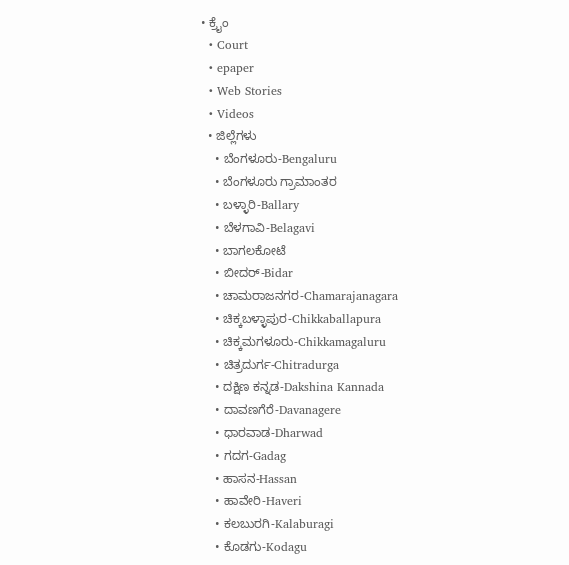• ಕ್ರೈಂ
  • Court
  • epaper
  • Web Stories
  • Videos
  • ಜಿಲ್ಲೆಗಳು
    • ಬೆಂಗಳೂರು-Bengaluru
    • ಬೆಂಗಳೂರು ಗ್ರಾಮಾಂತರ
    • ಬಳ್ಳಾರಿ-Ballary
    • ಬೆಳಗಾವಿ-Belagavi
    • ಬಾಗಲಕೋಟೆ
    • ಬೀದರ್-Bidar
    • ಚಾಮರಾಜನಗರ-Chamarajanagara
    • ಚಿಕ್ಕಬಳ್ಳಾಪುರ-Chikkaballapura
    • ಚಿಕ್ಕಮಗಳೂರು-Chikkamagaluru
    • ಚಿತ್ರದುರ್ಗ-Chitradurga
    • ದಕ್ಷಿಣ ಕನ್ನಡ-Dakshina Kannada
    • ದಾವಣಗೆರೆ-Davanagere
    • ಧಾರವಾಡ-Dharwad
    • ಗದಗ-Gadag
    • ಹಾಸನ-Hassan
    • ಹಾವೇರಿ-Haveri
    • ಕಲಬುರಗಿ-Kalaburagi
    • ಕೊಡಗು-Kodagu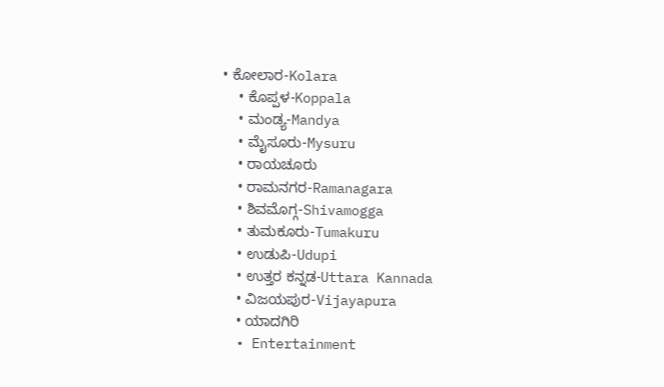• ಕೋಲಾರ-Kolara
    • ಕೊಪ್ಪಳ-Koppala
    • ಮಂಡ್ಯ-Mandya
    • ಮೈಸೂರು-Mysuru
    • ರಾಯಚೂರು
    • ರಾಮನಗರ-Ramanagara
    • ಶಿವಮೊಗ್ಗ-Shivamogga
    • ತುಮಕೂರು-Tumakuru
    • ಉಡುಪಿ-Udupi
    • ಉತ್ತರ ಕನ್ನಡ-Uttara Kannada
    • ವಿಜಯಪುರ-Vijayapura
    • ಯಾದಗಿರಿ
  • Entertainment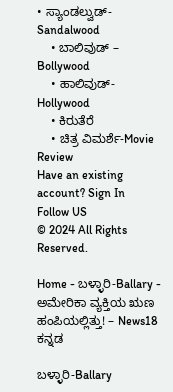• ಸ್ಯಾಂಡಲ್ವುಡ್-Sandalwood
    • ಬಾಲಿವುಡ್ – Bollywood
    • ಹಾಲಿವುಡ್-Hollywood
    • ಕಿರುತೆರೆ
    • ಚಿತ್ರ ವಿಮರ್ಶೆ-Movie Review
Have an existing account? Sign In
Follow US
© 2024 All Rights Reserved.

Home - ಬಳ್ಳಾರಿ-Ballary - ಅಮೇರಿಕಾ ವ್ಯಕ್ತಿಯ ಋಣ ಹಂಪಿಯಲ್ಲಿತ್ತು! – News18 ಕನ್ನಡ

ಬಳ್ಳಾರಿ-Ballary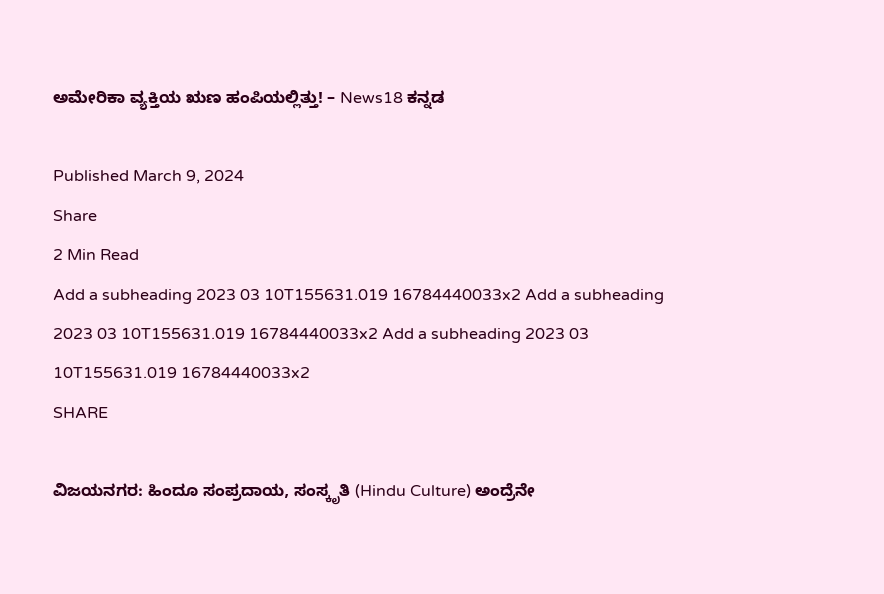ಅಮೇರಿಕಾ ವ್ಯಕ್ತಿಯ ಋಣ ಹಂಪಿಯಲ್ಲಿತ್ತು! – News18 ಕನ್ನಡ

Published March 9, 2024
Share
2 Min Read
Add a subheading 2023 03 10T155631.019 16784440033x2 Add a subheading 2023 03 10T155631.019 16784440033x2 Add a subheading 2023 03 10T155631.019 16784440033x2
SHARE

ವಿಜಯನಗರ: ಹಿಂದೂ ಸಂಪ್ರದಾಯ, ಸಂಸ್ಕೃತಿ (Hindu Culture) ಅಂದ್ರೆನೇ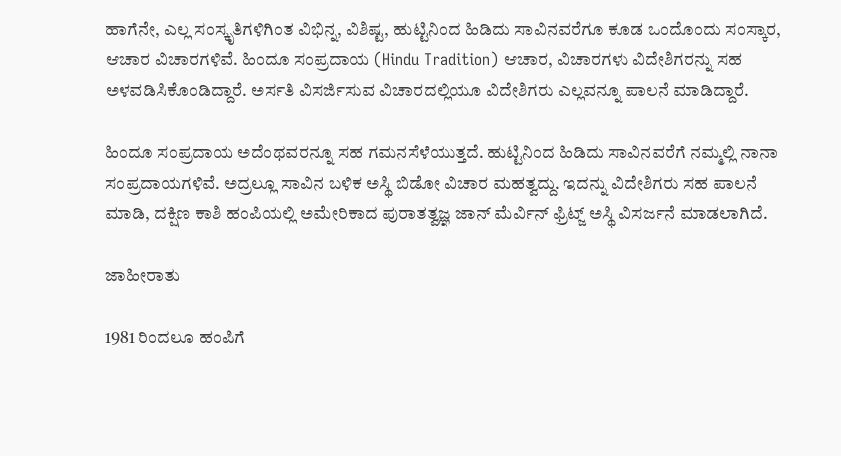ಹಾಗೆನೇ, ಎಲ್ಲ ಸಂಸ್ಕೃತಿಗಳಿಗಿಂತ ವಿಭಿನ್ನ, ವಿಶಿಷ್ಟ, ಹುಟ್ಟಿನಿಂದ ಹಿಡಿದು ಸಾವಿನವರೆಗೂ ಕೂಡ ಒಂದೊಂದು ಸಂಸ್ಕಾರ, ಆಚಾರ ವಿಚಾರಗಳಿವೆ. ಹಿಂದೂ ಸಂಪ್ರದಾಯ (Hindu Tradition) ಆಚಾರ, ವಿಚಾರಗಳು ವಿದೇಶಿಗರನ್ನು ಸಹ ಅಳವಡಿಸಿಕೊಂಡಿದ್ದಾರೆ. ಅರ್ಸತಿ ವಿಸರ್ಜಿಸುವ ವಿಚಾರದಲ್ಲಿಯೂ ವಿದೇಶಿಗರು ಎಲ್ಲವನ್ನೂ ಪಾಲನೆ ಮಾಡಿದ್ದಾರೆ.

ಹಿಂದೂ ಸಂಪ್ರದಾಯ ಅದೆಂಥವರನ್ನೂ ಸಹ ಗಮನಸೆಳೆಯುತ್ತದೆ. ಹುಟ್ಟಿನಿಂದ ಹಿಡಿದು ಸಾವಿನವರೆಗೆ ನಮ್ಮಲ್ಲಿ ನಾನಾ ಸಂಪ್ರದಾಯಗಳಿವೆ. ಅದ್ರಲ್ಲೂ ಸಾವಿನ ಬಳಿಕ ಅಸ್ಥಿ ಬಿಡೋ ವಿಚಾರ ಮಹತ್ವದ್ದು. ಇದನ್ನು ವಿದೇಶಿಗರು ಸಹ ಪಾಲನೆ ಮಾಡಿ, ದಕ್ಷಿಣ ಕಾಶಿ ಹಂಪಿಯಲ್ಲಿ ಅಮೇರಿಕಾದ ಪುರಾತತ್ವಜ್ಞ ಜಾನ್ ಮೆರ್ವಿನ್ ಫ್ರಿಟ್ಜ್ ಅಸ್ಥಿ ವಿಸರ್ಜನೆ ಮಾಡಲಾಗಿದೆ.

ಜಾಹೀರಾತು

1981 ರಿಂದಲೂ ಹಂಪಿಗೆ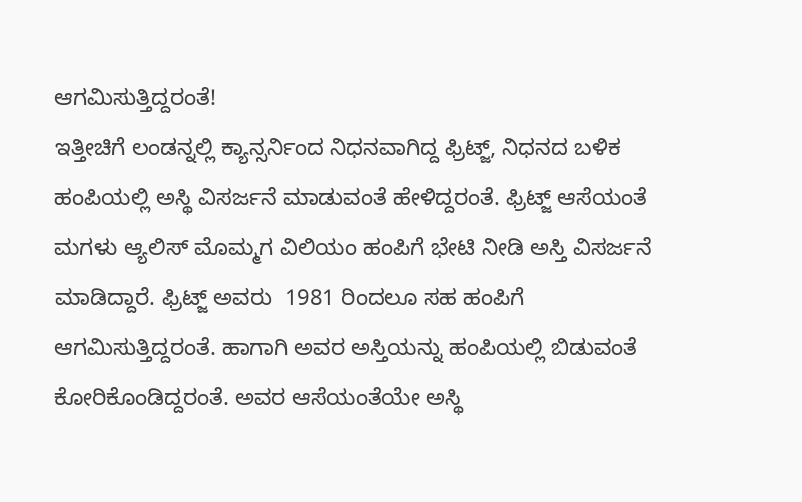ಆಗಮಿಸುತ್ತಿದ್ದರಂತೆ!
ಇತ್ತೀಚಿಗೆ ಲಂಡನ್ನಲ್ಲಿ ಕ್ಯಾನ್ಸರ್ನಿಂದ ನಿಧನವಾಗಿದ್ದ ಫ್ರಿಟ್ಜ್, ನಿಧನದ ಬಳಿಕ ಹಂಪಿಯಲ್ಲಿ ಅಸ್ಥಿ ವಿಸರ್ಜನೆ ಮಾಡುವಂತೆ ಹೇಳಿದ್ದರಂತೆ. ಫ್ರಿಟ್ಜ್ ಆಸೆಯಂತೆ ಮಗಳು ಆ್ಯಲಿಸ್ ಮೊಮ್ಮಗ ವಿಲಿಯಂ ಹಂಪಿಗೆ ಭೇಟಿ ನೀಡಿ ಅಸ್ತಿ ವಿಸರ್ಜನೆ ಮಾಡಿದ್ದಾರೆ. ಫ್ರಿಟ್ಜ್ ಅವರು  1981 ರಿಂದಲೂ ಸಹ ಹಂಪಿಗೆ ಆಗಮಿಸುತ್ತಿದ್ದರಂತೆ. ಹಾಗಾಗಿ ಅವರ ಅಸ್ತಿಯನ್ನು ಹಂಪಿಯಲ್ಲಿ ಬಿಡುವಂತೆ ಕೋರಿಕೊಂಡಿದ್ದರಂತೆ. ಅವರ ಆಸೆಯಂತೆಯೇ ಅಸ್ಥಿ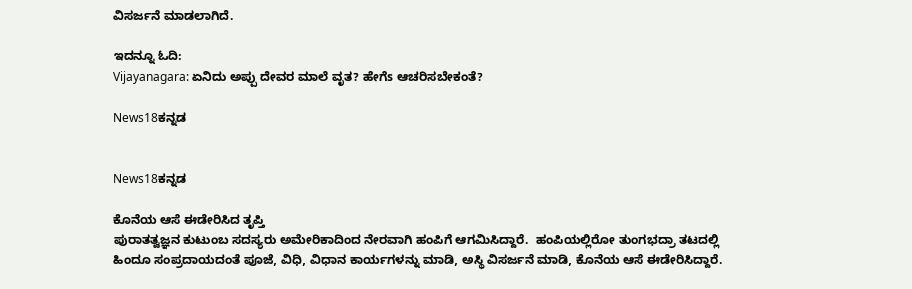ವಿಸರ್ಜನೆ ಮಾಡಲಾಗಿದೆ.

ಇದನ್ನೂ ಓದಿ:
Vijayanagara: ಏನಿದು ಅಪ್ಪು ದೇವರ ಮಾಲೆ ವೃತ? ಹೇಗೆs ಆಚರಿಸಬೇಕಂತೆ?

News18ಕನ್ನಡ


News18ಕನ್ನಡ

ಕೊನೆಯ ಆಸೆ ಈಡೇರಿಸಿದ ತೃಪ್ತಿ
ಪುರಾತತ್ವಜ್ಞನ ಕುಟುಂಬ ಸದಸ್ಯರು ಅಮೇರಿಕಾದಿಂದ ನೇರವಾಗಿ ಹಂಪಿಗೆ ಆಗಮಿಸಿದ್ದಾರೆ.  ಹಂಪಿಯಲ್ಲಿರೋ ತುಂಗಭದ್ರಾ ತಟದಲ್ಲಿ ಹಿಂದೂ ಸಂಪ್ರದಾಯದಂತೆ ಪೂಜೆ, ವಿಧಿ, ವಿಧಾನ ಕಾರ್ಯಗಳನ್ನು ಮಾಡಿ, ಅಸ್ಥಿ ವಿಸರ್ಜನೆ ಮಾಡಿ, ಕೊನೆಯ ಆಸೆ ಈಡೇರಿಸಿದ್ದಾರೆ.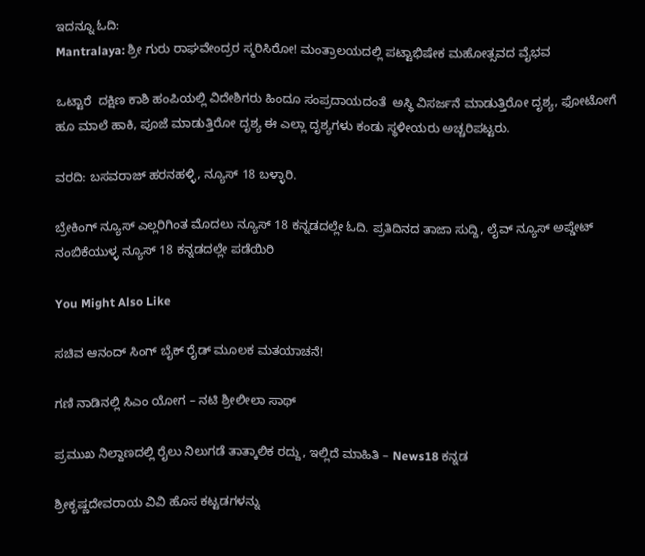ಇದನ್ನೂ ಓದಿ:
Mantralaya: ಶ್ರೀ ಗುರು ರಾಘವೇಂದ್ರರ ಸ್ಮರಿಸಿರೋ! ಮಂತ್ರಾಲಯದಲ್ಲಿ ಪಟ್ಟಾಭಿಷೇಕ ಮಹೋತ್ಸವದ ವೈಭವ

ಒಟ್ಟಾರೆ  ದಕ್ಷಿಣ ಕಾಶಿ ಹಂಪಿಯಲ್ಲಿ ವಿದೇಶಿಗರು ಹಿಂದೂ ಸಂಪ್ರದಾಯದಂತೆ  ಅಸ್ಥಿ ವಿಸರ್ಜನೆ ಮಾಡುತ್ತಿರೋ ದೃಶ್ಯ, ಫೋಟೋಗೆ ಹೂ ಮಾಲೆ ಹಾಕಿ, ಪೂಜೆ ಮಾಡುತ್ತಿರೋ ದೃಶ್ಯ ಈ ಎಲ್ಲಾ ದೃಶ್ಯಗಳು ಕಂಡು ಸ್ಥಳೀಯರು ಅಚ್ಚರಿಪಟ್ಟರು.

ವರದಿ: ಬಸವರಾಜ್ ಹರನಹಳ್ಳಿ, ನ್ಯೂಸ್ 18 ಬಳ್ಳಾರಿ.

ಬ್ರೇಕಿಂಗ್ ನ್ಯೂಸ್ ಎಲ್ಲರಿಗಿಂತ ಮೊದಲು ನ್ಯೂಸ್ 18 ಕನ್ನಡದಲ್ಲೇ ಓದಿ. ಪ್ರತಿದಿನದ ತಾಜಾ ಸುದ್ದಿ, ಲೈವ್ ನ್ಯೂಸ್ ಅಪ್ಡೇಟ್ ನಂಬಿಕೆಯುಳ್ಳ ನ್ಯೂಸ್ 18 ಕನ್ನಡದಲ್ಲೇ ಪಡೆಯಿರಿ

You Might Also Like

ಸಚಿವ ಆನಂದ್ ಸಿಂಗ್ ಬೈಕ್ ರೈಡ್ ಮೂಲಕ ಮತಯಾಚನೆ!

ಗಣಿ ನಾಡಿನಲ್ಲಿ ಸಿಎಂ ಯೋಗ – ನಟಿ ಶ್ರೀಲೀಲಾ ಸಾಥ್‌

ಪ್ರಮುಖ ನಿಲ್ದಾಣದಲ್ಲಿ ರೈಲು ನಿಲುಗಡೆ ತಾತ್ಕಾಲಿಕ ರದ್ದು, ಇಲ್ಲಿದೆ ಮಾಹಿತಿ – News18 ಕನ್ನಡ

ಶ್ರೀಕೃಷ್ಣದೇವರಾಯ ವಿವಿ ಹೊಸ ಕಟ್ಟಡಗಳನ್ನು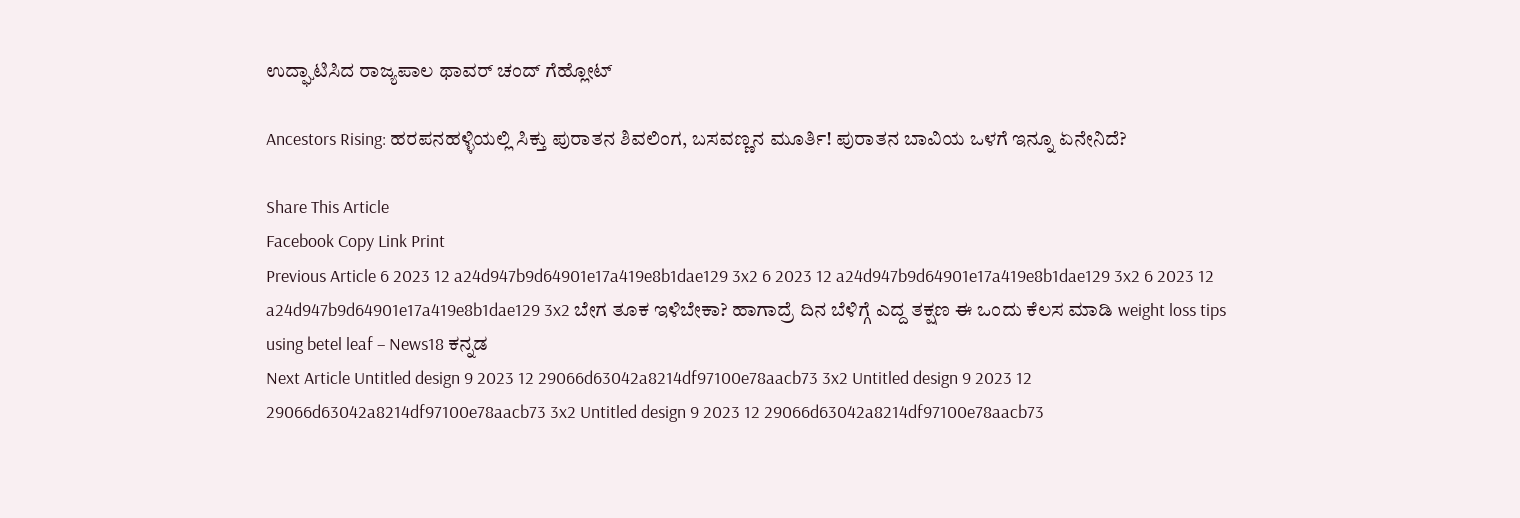ಉದ್ಘಾಟಿಸಿದ ರಾಜ್ಯಪಾಲ ಥಾವರ್ ಚಂದ್ ಗೆಹ್ಲೋಟ್

Ancestors Rising: ಹರಪನಹಳ್ಳಿಯಲ್ಲಿ ಸಿಕ್ತು ಪುರಾತನ ಶಿವಲಿಂಗ, ಬಸವಣ್ಣನ ಮೂರ್ತಿ! ಪುರಾತನ ಬಾವಿಯ ಒಳಗೆ ಇನ್ನೂ ಏನೇನಿದೆ?

Share This Article
Facebook Copy Link Print
Previous Article 6 2023 12 a24d947b9d64901e17a419e8b1dae129 3x2 6 2023 12 a24d947b9d64901e17a419e8b1dae129 3x2 6 2023 12 a24d947b9d64901e17a419e8b1dae129 3x2 ಬೇಗ ತೂಕ ಇಳಿಬೇಕಾ? ಹಾಗಾದ್ರೆ ದಿನ ಬೆಳಿಗ್ಗೆ ಎದ್ದ ತಕ್ಷಣ ಈ ಒಂದು ಕೆಲಸ ಮಾಡಿ weight loss tips using betel leaf – News18 ಕನ್ನಡ
Next Article Untitled design 9 2023 12 29066d63042a8214df97100e78aacb73 3x2 Untitled design 9 2023 12 29066d63042a8214df97100e78aacb73 3x2 Untitled design 9 2023 12 29066d63042a8214df97100e78aacb73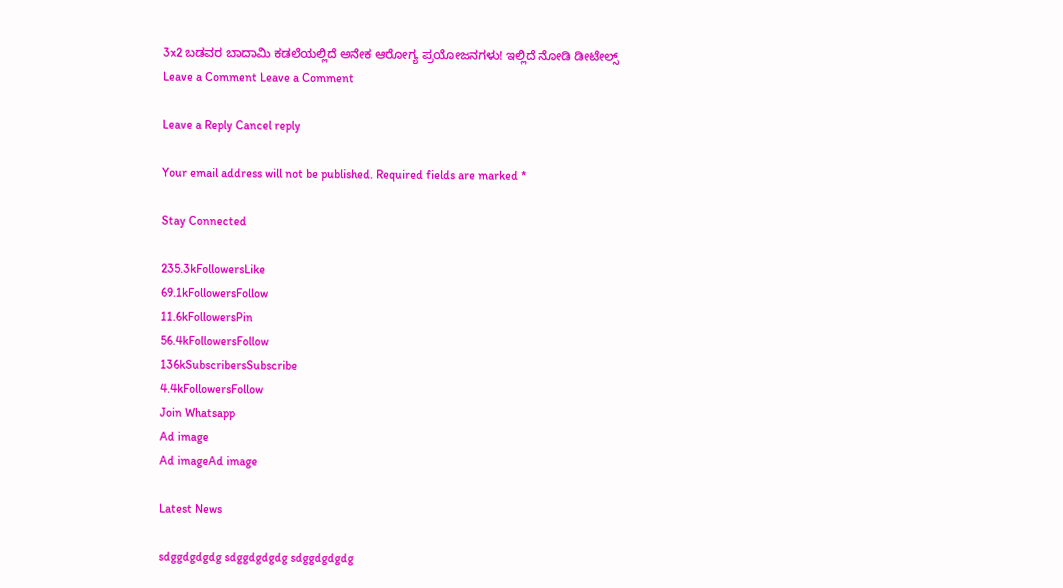3x2 ಬಡವರ ಬಾದಾಮಿ ಕಡಲೆಯಲ್ಲಿದೆ ಅನೇಕ ಆರೋಗ್ಯ ಪ್ರಯೋಜನಗಳು! ಇಲ್ಲಿದೆ ನೋಡಿ ಡೀಟೇಲ್ಸ್
Leave a Comment Leave a Comment

Leave a Reply Cancel reply

Your email address will not be published. Required fields are marked *

Stay Connected

235.3kFollowersLike
69.1kFollowersFollow
11.6kFollowersPin
56.4kFollowersFollow
136kSubscribersSubscribe
4.4kFollowersFollow
Join Whatsapp
Ad image
Ad imageAd image

Latest News

sdggdgdgdg sdggdgdgdg sdggdgdgdg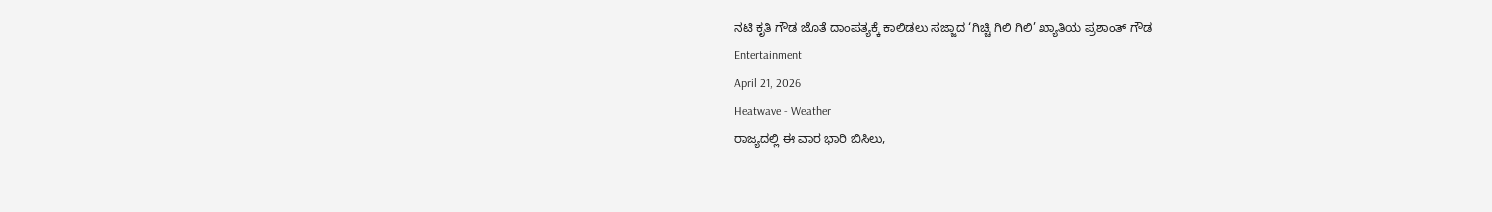ನಟಿ ಕೃತಿ ಗೌಡ ಜೊತೆ ದಾಂಪತ್ಯಕ್ಕೆ ಕಾಲಿಡಲು ಸಜ್ಜಾದ ‘ಗಿಚ್ಚಿ ಗಿಲಿ ಗಿಲಿ’ ಖ್ಯಾತಿಯ ಪ್ರಶಾಂತ್ ಗೌಡ
Entertainment
April 21, 2026
Heatwave - Weather
ರಾಜ್ಯದಲ್ಲಿ ಈ ವಾರ ಭಾರಿ ಬಿಸಿಲು,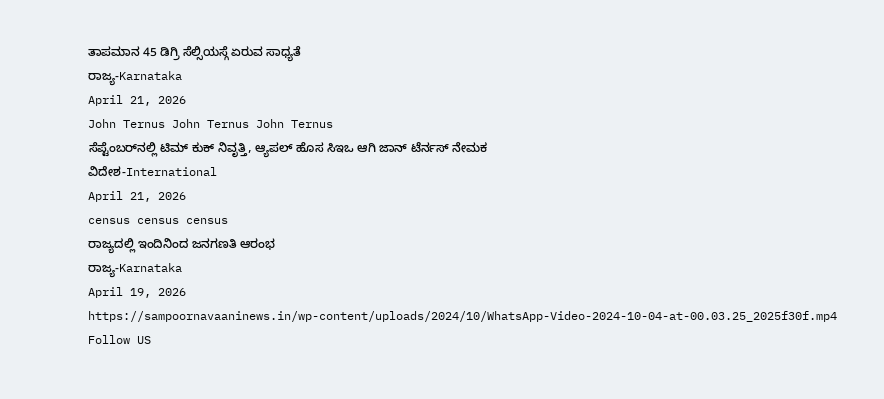ತಾಪಮಾನ 45 ಡಿಗ್ರಿ ಸೆಲ್ಸಿಯಸ್ಗೆ ಏರುವ ಸಾಧ್ಯತೆ
ರಾಜ್ಯ-Karnataka
April 21, 2026
John Ternus John Ternus John Ternus
ಸೆಪ್ಟೆಂಬರ್‌ನಲ್ಲಿ ಟಿಮ್ ಕುಕ್ ನಿವೃತ್ತಿ, ಆ್ಯಪಲ್ ಹೊಸ ಸಿಇಒ ಆಗಿ ಜಾನ್ ಟೆರ್ನಸ್ ನೇಮಕ
ವಿದೇಶ-International
April 21, 2026
census census census
ರಾಜ್ಯದಲ್ಲಿ ಇಂದಿನಿಂದ ಜನಗಣತಿ ಆರಂಭ
ರಾಜ್ಯ-Karnataka
April 19, 2026
https://sampoornavaaninews.in/wp-content/uploads/2024/10/WhatsApp-Video-2024-10-04-at-00.03.25_2025f30f.mp4
Follow US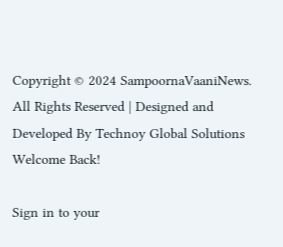Copyright © 2024 SampoornaVaaniNews. All Rights Reserved | Designed and Developed By Technoy Global Solutions
Welcome Back!

Sign in to your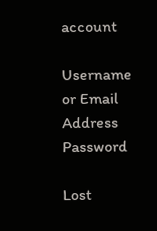account

Username or Email Address
Password

Lost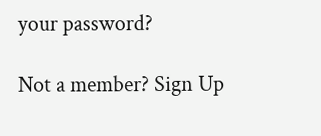your password?

Not a member? Sign Up